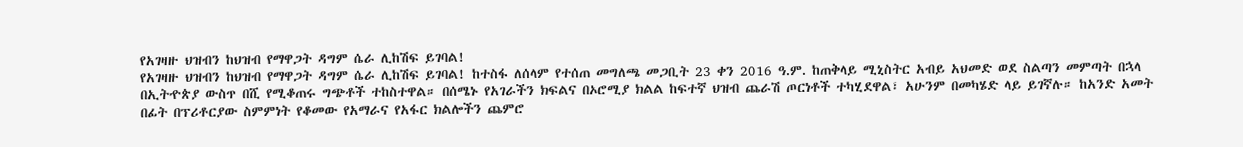የአገዛዙ ህዝብን ከህዝብ የማዋጋት ዳግም ሴራ ሊከሽፍ ይገባል!
የአገዛዙ ህዝብን ከህዝብ የማዋጋት ዳግም ሴራ ሊከሽፍ ይገባል! ከተስፋ ለሰላም የተሰጠ መግለጫ መጋቢት 23 ቀን 2016 ዓ.ም. ከጠቅላይ ሚኒስትር አብይ አህመድ ወደ ስልጣን መምጣት በኋላ በኢትዯጵያ ውስጥ በሺ የሚቆጠሩ ግጭቶች ተከስተዋል። በሰሜኑ የአገራችን ክፍልና በኦሮሚያ ክልል ከፍተኛ ህዝብ ጨራሽ ጦርነቶች ተካሂደዋል፣ አሁንም በመካሄድ ላይ ይገኛሉ። ከአንድ አመት በፊት በፕሪቶርያው ስምምነት የቆመው የአማራና የአፋር ክልሎችን ጨምሮ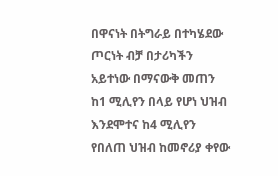በዋናነት በትግራይ በተካሄደው ጦርነት ብቻ በታሪካችን አይተነው በማናውቅ መጠን ከ1 ሚሊየን በላይ የሆነ ህዝብ እንደሞተና ከ4 ሚሊየን የበለጠ ህዝብ ከመኖሪያ ቀየው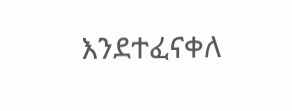እንደተፈናቀለ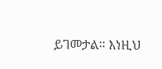ይገመታል። እነዚህ